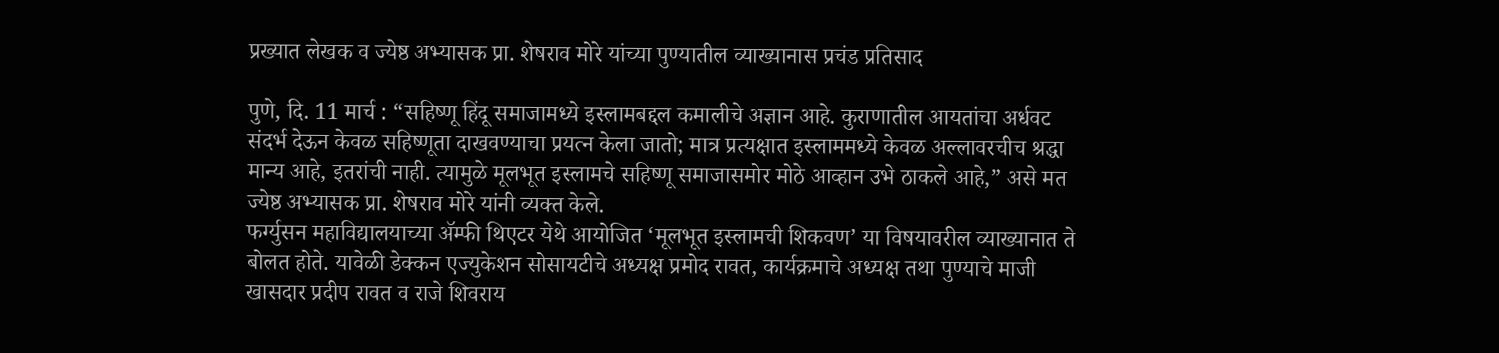प्रख्यात लेखक व ज्येष्ठ अभ्यासक प्रा. शेषराव मोरे यांच्या पुण्यातील व्याख्यानास प्रचंड प्रतिसाद

पुणे, दि. 11 मार्च : “सहिष्णू हिंदू समाजामध्ये इस्लामबद्दल कमालीचे अज्ञान आहे. कुराणातील आयतांचा अर्धवट संदर्भ देऊन केवळ सहिष्णूता दाखवण्याचा प्रयत्न केला जातो; मात्र प्रत्यक्षात इस्लाममध्ये केवळ अल्लावरचीच श्रद्धा मान्य आहे, इतरांची नाही. त्यामुळे मूलभूत इस्लामचे सहिष्णू समाजासमोर मोठे आव्हान उभे ठाकले आहे,” असे मत ज्येष्ठ अभ्यासक प्रा. शेषराव मोरे यांनी व्यक्त केले.
फर्ग्युसन महाविद्यालयाच्या ॲम्फी थिएटर येथे आयोजित ‘मूलभूत इस्लामची शिकवण’ या विषयावरील व्याख्यानात ते बोलत होते. यावेळी डेक्कन एज्युकेशन सोसायटीचे अध्यक्ष प्रमोद रावत, कार्यक्रमाचे अध्यक्ष तथा पुण्याचे माजी खासदार प्रदीप रावत व राजे शिवराय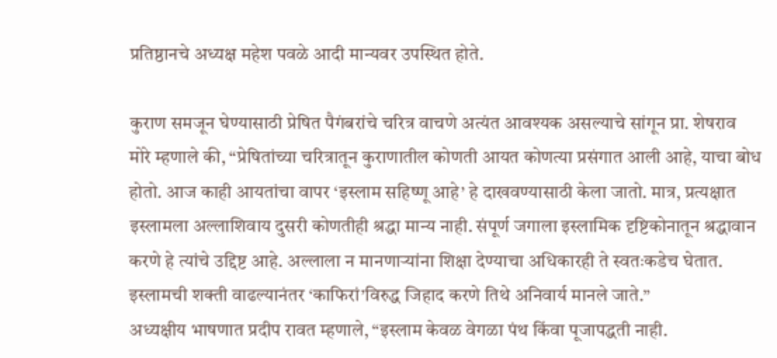प्रतिष्ठानचे अध्यक्ष महेश पवळे आदी मान्यवर उपस्थित होते.

कुराण समजून घेण्यासाठी प्रेषित पैगंबरांचे चरित्र वाचणे अत्यंत आवश्यक असल्याचे सांगून प्रा. शेषराव मोरे म्हणाले की, “प्रेषितांच्या चरित्रातून कुराणातील कोणती आयत कोणत्या प्रसंगात आली आहे, याचा बोध होतो. आज काही आयतांचा वापर ‘इस्लाम सहिष्णू आहे’ हे दाखवण्यासाठी केला जातो. मात्र, प्रत्यक्षात इस्लामला अल्लाशिवाय दुसरी कोणतीही श्रद्धा मान्य नाही. संपूर्ण जगाला इस्लामिक दृष्टिकोनातून श्रद्धावान करणे हे त्यांचे उद्दिष्ट आहे. अल्लाला न मानणाऱ्यांना शिक्षा देण्याचा अधिकारही ते स्वतःकडेच घेतात. इस्लामची शक्ती वाढल्यानंतर ‘काफिरां’विरुद्ध जिहाद करणे तिथे अनिवार्य मानले जाते.”
अध्यक्षीय भाषणात प्रदीप रावत म्हणाले, “इस्लाम केवळ वेगळा पंथ किंवा पूजापद्धती नाही.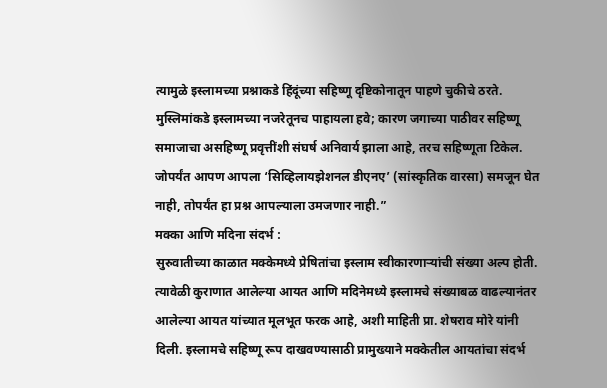त्यामुळे इस्लामच्या प्रश्नाकडे हिंदूंच्या सहिष्णू दृष्टिकोनातून पाहणे चुकीचे ठरते. मुस्लिमांकडे इस्लामच्या नजरेतूनच पाहायला हवे; कारण जगाच्या पाठीवर सहिष्णू समाजाचा असहिष्णू प्रवृत्तींशी संघर्ष अनिवार्य झाला आहे, तरच सहिष्णूता टिकेल. जोपर्यंत आपण आपला ‘सिव्हिलायझेशनल डीएनए’ (सांस्कृतिक वारसा) समजून घेत नाही, तोपर्यंत हा प्रश्न आपल्याला उमजणार नाही.”
मक्का आणि मदिना संदर्भ :
सुरुवातीच्या काळात मक्केमध्ये प्रेषितांचा इस्लाम स्वीकारणाऱ्यांची संख्या अल्प होती. त्यावेळी कुराणात आलेल्या आयत आणि मदिनेमध्ये इस्लामचे संख्याबळ वाढल्यानंतर आलेल्या आयत यांच्यात मूलभूत फरक आहे, अशी माहिती प्रा. शेषराव मोरे यांनी दिली. इस्लामचे सहिष्णू रूप दाखवण्यासाठी प्रामुख्याने मक्केतील आयतांचा संदर्भ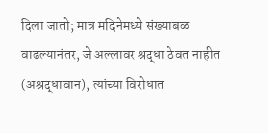दिला जातो; मात्र मदिनेमध्ये संख्याबळ वाढल्यानंतर, जे अल्लावर श्रद्धा ठेवत नाहीत (अश्रद्धावान), त्यांच्या विरोधात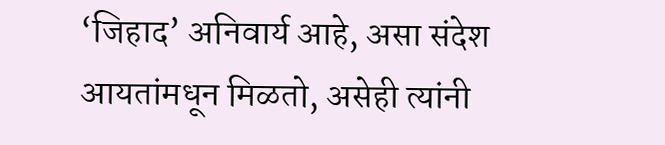‘जिहाद’ अनिवार्य आहे, असा संदेश आयतांमधून मिळतो, असेही त्यांनी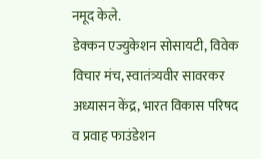नमूद केले.
डेक्कन एज्युकेशन सोसायटी, विवेक विचार मंच, स्वातंत्र्यवीर सावरकर अध्यासन केंद्र, भारत विकास परिषद व प्रवाह फाउंडेशन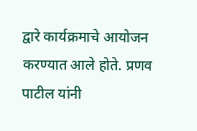द्वारे कार्यक्रमाचे आयोजन करण्यात आले होते. प्रणव पाटील यांनी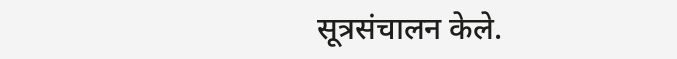सूत्रसंचालन केले.